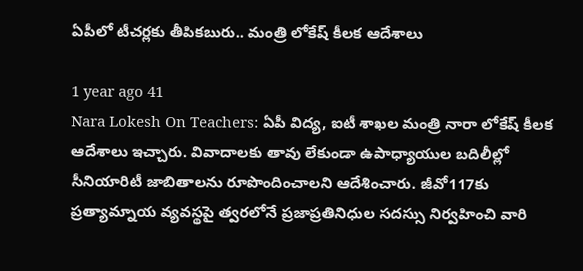ఏపీలో టీచర్లకు తీపికబురు.. మంత్రి లోకేష్ కీలక ఆదేశాలు

1 year ago 41
Nara Lokesh On Teachers: ఏపీ విద్య, ఐటీ శాఖల మంత్రి నారా లోకేష్ కీలక ఆదేశాలు ఇచ్చారు. వివాదాలకు తావు లేకుండా ఉపాధ్యాయుల బదిలీల్లో సీనియారిటీ జాబితాలను రూపొందించాలని ఆదేశించారు. జీవో117కు ప్రత్యామ్నాయ వ్యవస్థపై త్వరలోనే ప్రజాప్రతినిధుల సదస్సు నిర్వహించి వారి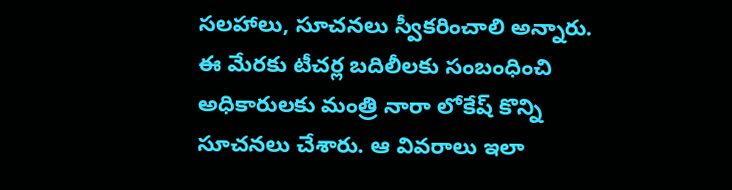సలహాలు, సూచనలు స్వీకరించాలి అన్నారు. ఈ మేరకు టీచర్ల బదిలీలకు సంబంధించి అధికారులకు మంత్రి నారా లోకేష్ కొన్ని సూచనలు చేశారు. ఆ వివరాలు ఇలా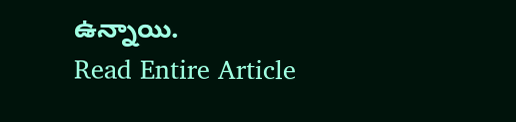ఉన్నాయి.
Read Entire Article